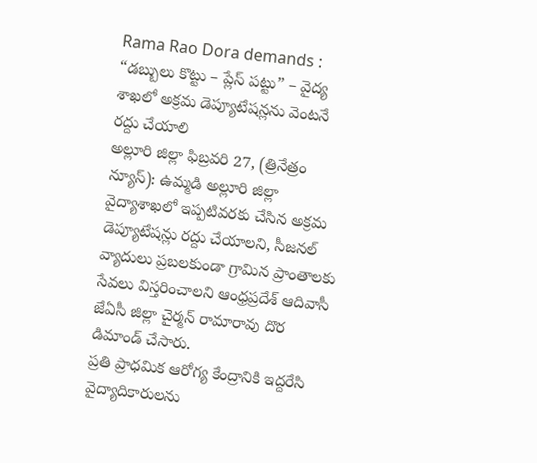Rama Rao Dora demands : “డబ్బులు కొట్టు – ప్లేస్ పట్టు” – వైద్య శాఖలో అక్రమ డెప్యూటేషన్లను వెంటనే రద్దు చేయాలి
అల్లూరి జిల్లా ఫిబ్రవరి 27, (త్రినేత్రం న్యూస్): ఉమ్మడి అల్లూరి జిల్లా వైద్యాశాఖలో ఇప్పటివరకు చేసిన అక్రమ డెప్యూటేషన్లు రద్దు చేయాలని, సీజనల్ వ్యాదులు ప్రబలకుండా గ్రామిన ప్రాంతాలకు సేవలు విస్తరించాలని ఆంధ్రప్రదేశ్ ఆదివాసీ జేఏసీ జిల్లా చైర్మన్ రామారావు దొర డిమాండ్ చేసారు.
ప్రతి ప్రాధమిక ఆరోగ్య కేంద్రానికి ఇద్దరేసి వైద్యాదికారులను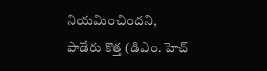నియమించిందని, పాడేరు కొత్త (డిఎం. హెచ్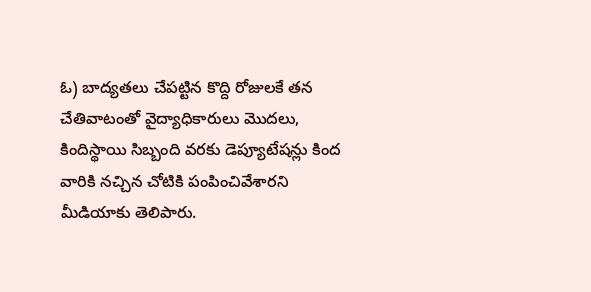ఓ) బాద్యతలు చేపట్టిన కొద్ది రోజులకే తన చేతివాటంతో వైద్యాధికారులు మొదలు, కిందిస్థాయి సిబ్బంది వరకు డెప్యూటేషన్లు కింద వారికి నచ్చిన చోటికి పంపించివేశారని మీడియాకు తెలిపారు.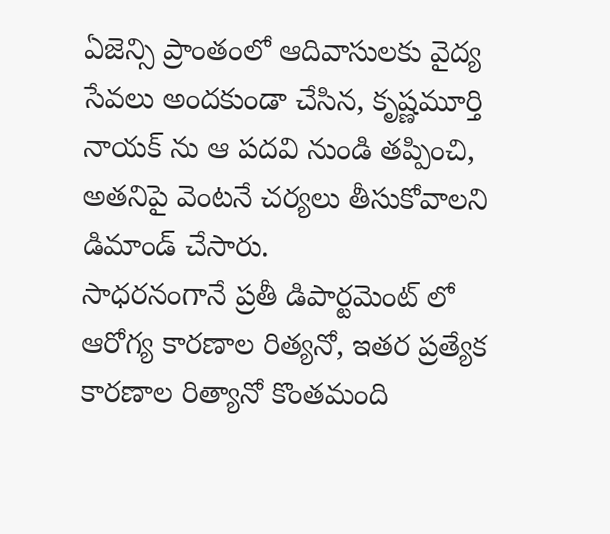ఏజెన్సి ప్రాంతంలో ఆదివాసులకు వైద్య సేవలు అందకుండా చేసిన, కృష్ణమూర్తి నాయక్ ను ఆ పదవి నుండి తప్పించి, అతనిపై వెంటనే చర్యలు తీసుకోవాలని డిమాండ్ చేసారు.
సాధరనంగానే ప్రతీ డిపార్టమెంట్ లో ఆరోగ్య కారణాల రిత్యనో, ఇతర ప్రత్యేక కారణాల రిత్యానో కొంతమంది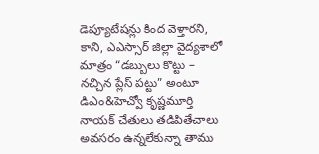డెప్యూటేషన్లు కింద వెళ్తారని, కాని, ఎఎస్సార్ జిల్లా వైద్యశాలో మాత్రం “డబ్బులు కొట్టు – నచ్చిన ప్లేస్ పట్టు” అంటూ డిఎం&హెచ్వో కృష్ణమూర్తి నాయక్ చేతులు తడిపితేచాలు అవసరం ఉన్నలేకున్నా తాము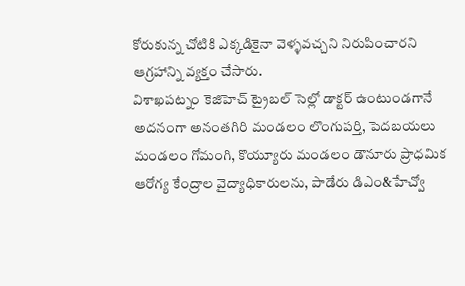కోరుకున్న చోటికి ఎక్కడికైనా వెళ్ళవచ్చని నిరుపించారని ఆగ్రహాన్ని వ్యక్తం చేసారు.
విశాఖపట్నం కెజిహెచ్ ట్రైబల్ సెల్లో డాక్టర్ ఉంటుండగానే అదనంగా అనంతగిరి మండలం లొంగుపర్తి, పెదబయలు మండలం గోమంగి, కొయ్యూరు మండలం డౌనూరు ప్రాధమిక ఆరోగ్య కేంద్రాల వైద్యాధికారులను, పాడేరు డిఎం&హేచ్వో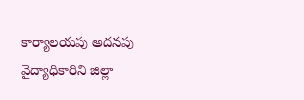కార్యాలయపు అదనపు వైద్యాధికారిని జిల్లా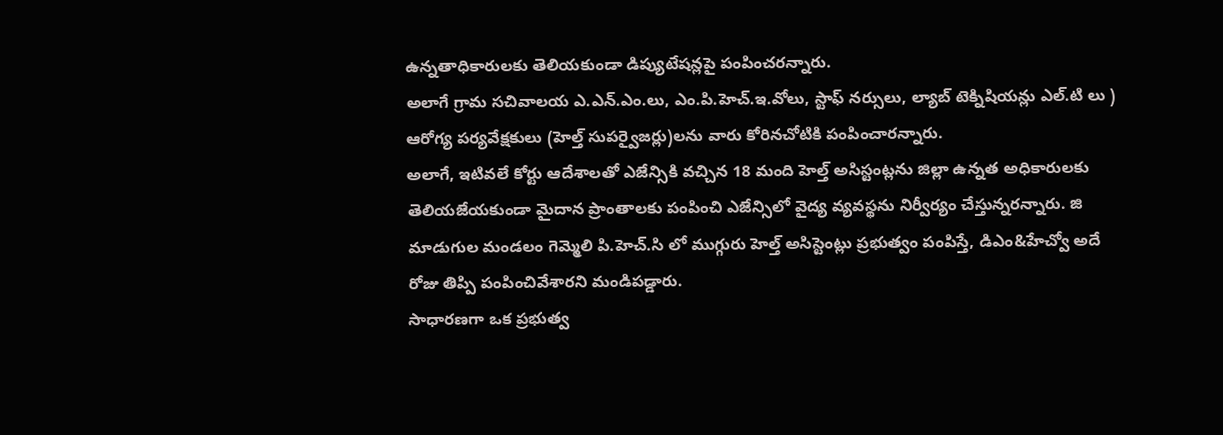ఉన్నతాధికారులకు తెలియకుండా డిప్యుటేషన్లపై పంపించరన్నారు.
అలాగే గ్రామ సచివాలయ ఎ.ఎన్.ఎం.లు, ఎం.పి.హెచ్.ఇ.వోలు, స్టాఫ్ నర్సులు, ల్యాబ్ టెక్నిషియన్లు ఎల్.టి లు ) ఆరోగ్య పర్యవేక్షకులు (హెల్త్ సుపర్వైజర్లు)లను వారు కోరినచోటికి పంపించారన్నారు.
అలాగే, ఇటివలే కోర్టు ఆదేశాలతో ఎజేన్సికి వచ్చిన 18 మంది హెల్త్ అసిస్టంట్లను జిల్లా ఉన్నత అధికారులకు తెలియజేయకుండా మైదాన ప్రాంతాలకు పంపించి ఎజేన్సిలో వైద్య వ్యవస్థను నిర్వీర్యం చేస్తున్నరన్నారు. జి మాడుగుల మండలం గెమ్మెలి పి.హెచ్.సి లో ముగ్గురు హెల్త్ అసిస్టెంట్లు ప్రభుత్వం పంపిస్తే, డిఎం&హేచ్వో అదే రోజు తిప్పి పంపించివేశారని మండిపడ్డారు.
సాధారణగా ఒక ప్రభుత్వ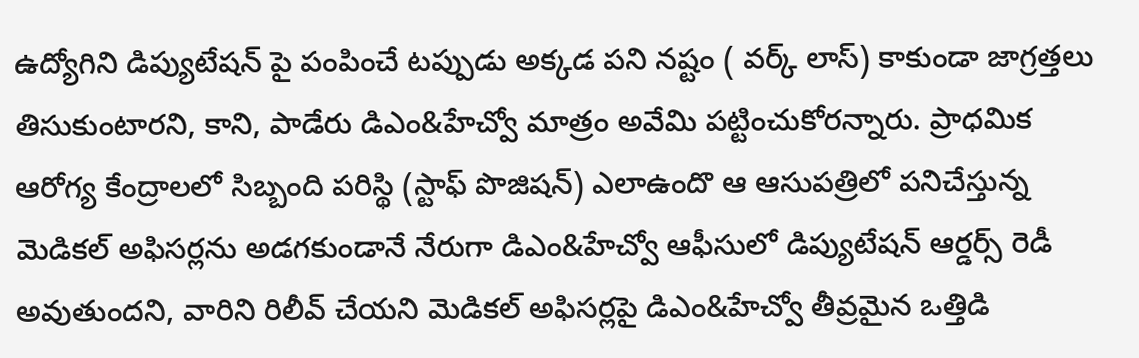ఉద్యోగిని డిప్యుటేషన్ పై పంపించే టప్పుడు అక్కడ పని నష్టం ( వర్క్ లాస్) కాకుండా జాగ్రత్తలు తిసుకుంటారని, కాని, పాడేరు డిఎం&హేచ్వో మాత్రం అవేమి పట్టించుకోరన్నారు. ప్రాధమిక ఆరోగ్య కేంద్రాలలో సిబ్బంది పరిస్థి (స్టాఫ్ పొజిషన్) ఎలాఉందొ ఆ ఆసుపత్రిలో పనిచేస్తున్న మెడికల్ అఫిసర్లను అడగకుండానే నేరుగా డిఎం&హేచ్వో ఆఫీసులో డిప్యుటేషన్ ఆర్డర్స్ రెడీ అవుతుందని, వారిని రిలీవ్ చేయని మెడికల్ అఫిసర్లపై డిఎం&హేచ్వో తీవ్రమైన ఒత్తిడి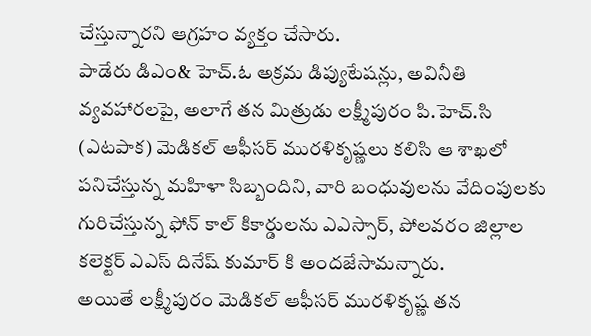చేస్తున్నారని ఆగ్రహం వ్యక్తం చేసారు.
పాడేరు డిఎం& హెచ్.ఓ అక్రమ డిప్యుటేషన్లు, అవినీతి వ్యవహారలపై, అలాగే తన మిత్రుడు లక్ష్మీపురం పి.హెచ్.సి (ఎటపాక) మెడికల్ ఆఫీసర్ మురళికృష్ణలు కలిసి ఆ శాఖలో పనిచేస్తున్న మహిళా సిబ్బందిని, వారి బంధువులను వేదింపులకు గురిచేస్తున్న ఫోన్ కాల్ కికార్డులను ఎఎస్సార్, పోలవరం జిల్లాల కలెక్టర్ ఎఎస్ దినేష్ కుమార్ కి అందజేసామన్నారు.
అయితే లక్ష్మీపురం మెడికల్ ఆఫీసర్ మురళికృష్ణ తన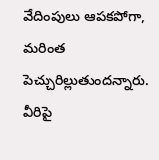వేదింపులు ఆపకపోగా, మరింత పెచ్చురిల్లుతుందన్నారు. వీరిపై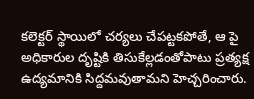కలెక్టర్ స్థాయిలో చర్యలు చేపట్టకపోతే, ఆ పై అధికారుల దృష్టికి తిసుకేల్లడంతోపాటు ప్రత్యక్ష ఉద్యమానికి సిద్దమవుతామని హెచ్చరించారు.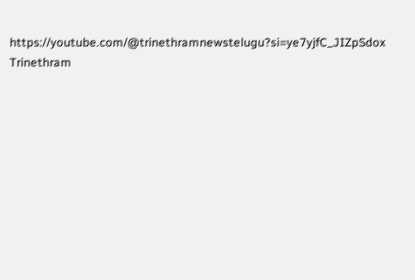https://youtube.com/@trinethramnewstelugu?si=ye7yjfC_JIZpSdox
Trinethram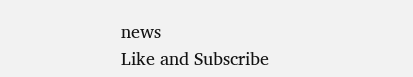news
Like and Subscribe